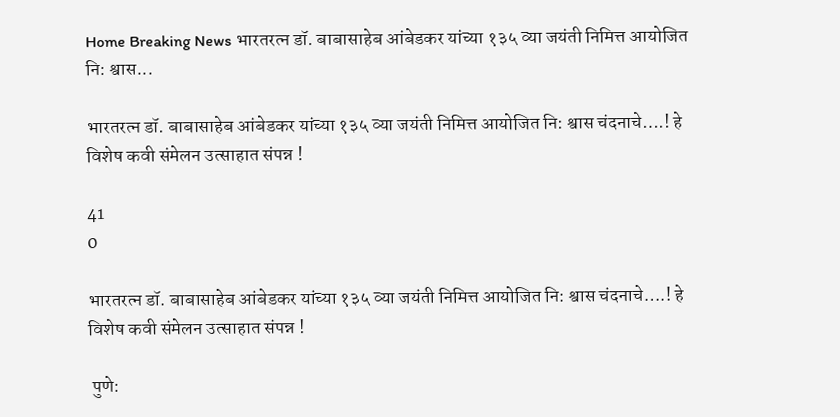Home Breaking News भारतरत्न डॉ. बाबासाहेब आंबेडकर यांच्या १३५ व्या जयंती निमित्त आयोजित नि: श्वास...

भारतरत्न डॉ. बाबासाहेब आंबेडकर यांच्या १३५ व्या जयंती निमित्त आयोजित नि: श्वास चंदनाचे….! हे विशेष कवी संमेलन उत्साहात संपन्न !

41
0

भारतरत्न डॉ. बाबासाहेब आंबेडकर यांच्या १३५ व्या जयंती निमित्त आयोजित नि: श्वास चंदनाचे….! हे विशेष कवी संमेलन उत्साहात संपन्न !

 पुणे: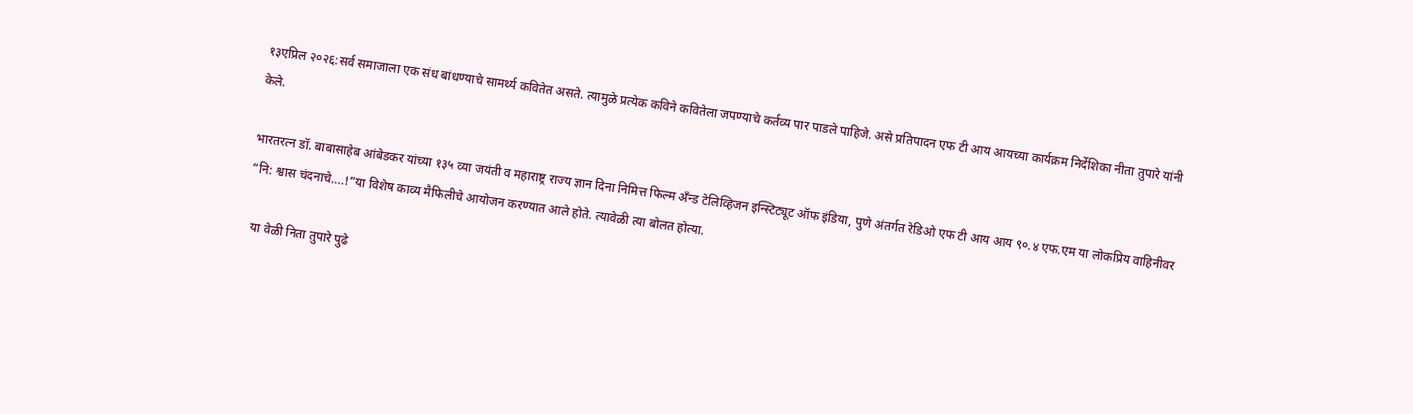१३एप्रिल २०२६:सर्व समाजाला एक संध बांधण्याचे सामर्थ्य कवितेत असते. त्यामुळे प्रत्येक कविने कवितेला जपण्याचे कर्तव्य पार पाडले पाहिजे. असे प्रतिपादन एफ टी आय आयच्या कार्यक्रम निर्देशिका नीता तुपारे यांनी केले.

भारतरत्न डॉ. बाबासाहेब आंबेडकर यांच्या १३५ व्या जयंती व महाराष्ट्र राज्य ज्ञान दिना निमित्त फिल्म अँन्ड टेलिव्हिजन इन्स्टिट्यूट ऑफ इंडिया, पुणे अंतर्गत रेडिओ एफ टी आय आय ९०.४ एफ.एम या लोकप्रिय वाहिनीवर “नि: श्वास चंदनाचे….!”या विशेष काव्य मैफिलीचे आयोजन करण्यात आले होते. त्यावेळी त्या बोलत होत्या.

  या वेळी निता तुपारे पुढे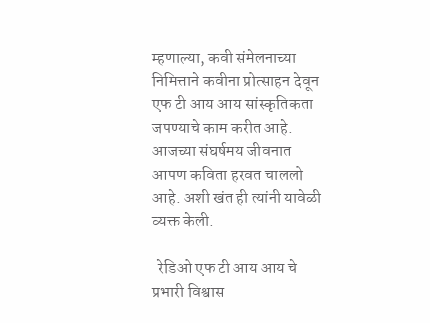म्हणाल्या, कवी संमेलनाच्या निमित्ताने कवीना प्रोत्साहन देवून एफ टी आय आय सांस्कृतिकता जपण्याचे काम करीत आहे. आजच्या संघर्षमय जीवनात आपण कविता हरवत चाललो आहे. अशी खंत ही त्यांनी यावेळी व्यक्त केली.

  रेडिओ एफ टी आय आय चे प्रभारी विश्वास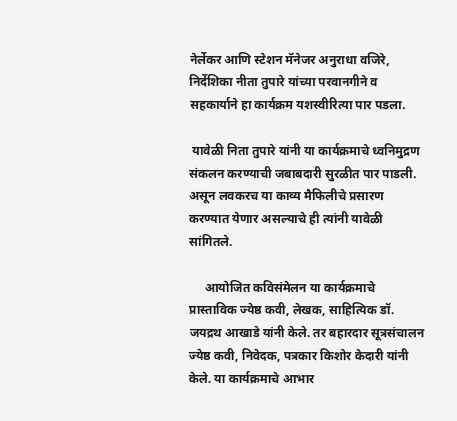नेर्लेकर आणि स्टेशन मॅनेजर अनुराधा वजिरे, निर्देशिका नीता तुपारे यांच्या परवानगीने व सहकार्याने हा कार्यक्रम यशस्वीरित्या पार पडला.

 यावेळी निता तुपारे यांनी या कार्यक्रमाचे ध्वनिमुद्रण संकलन करण्याची जबाबदारी सुरळीत पार पाडली. असून लवकरच या काव्य मैफिलीचे प्रसारण करण्यात येणार असल्याचे ही त्यांनी यावेळी सांगितले.

     आयोजित कविसंमेलन या कार्यक्रमाचे प्रास्ताविक ज्येष्ठ कवी, लेखक, साहित्यिक डॉ. जयद्रथ आखाडे यांनी केले. तर बहारदार सूत्रसंचालन ज्येष्ठ कवी, निवेदक, पत्रकार किशोर केदारी यांनी केले. या कार्यक्रमाचे आभार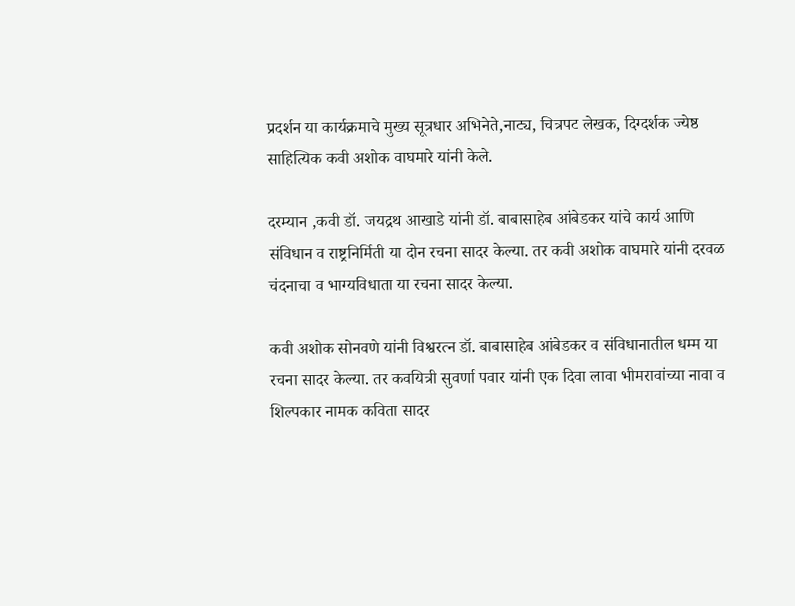प्रदर्शन या कार्यक्रमाचे मुख्य सूत्रधार अभिनेते,नाट्य, चित्रपट लेखक, दिग्दर्शक ज्येष्ठ साहित्यिक कवी अशोक वाघमारे यांनी केले.

दरम्यान ,कवी डॉ. जयद्रथ आखाडे यांनी डॉ. बाबासाहेब आंबेडकर यांचे कार्य आणि संविधान व राष्ट्रनिर्मिती या दोन रचना सादर केल्या. तर कवी अशोक वाघमारे यांनी दरवळ चंदनाचा व भाग्यविधाता या रचना सादर केल्या.

कवी अशोक सोनवणे यांनी विश्वरत्न डॉ. बाबासाहेब आंबेडकर व संविधानातील धम्म या रचना सादर केल्या. तर कवयित्री सुवर्णा पवार यांनी एक दिवा लावा भीमरावांच्या नावा व शिल्पकार नामक कविता सादर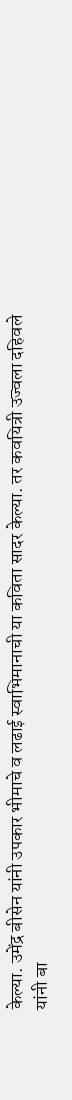केल्या. उमेंद्र बीसेन यांनी उपकार भीमाचे व लढाई स्वाभिमानाची या कविता सादर केल्या. तर कवयित्री उज्वला दहिवले यांनी बा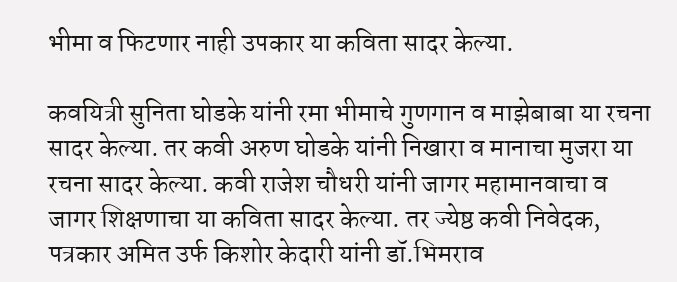भीमा व फिटणार नाही उपकार या कविता सादर केल्या.

कवयित्री सुनिता घोडके यांनी रमा भीमाचे गुणगान व माझेबाबा या रचना सादर केल्या. तर कवी अरुण घोडके यांनी निखारा व मानाचा मुजरा या रचना सादर केल्या. कवी राजेश चौधरी यांनी जागर महामानवाचा व जागर शिक्षणाचा या कविता सादर केल्या. तर ज्येष्ठ कवी निवेदक, पत्रकार अमित उर्फ किशोर केदारी यांनी डॉ.भिमराव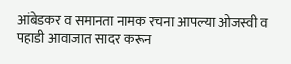आंबेडकर व समानता नामक रचना आपल्या ओजस्वी व पहाडी आवाजात सादर करून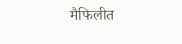मैफिलीत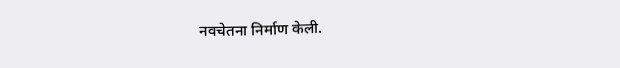नवचेतना निर्माण केली.